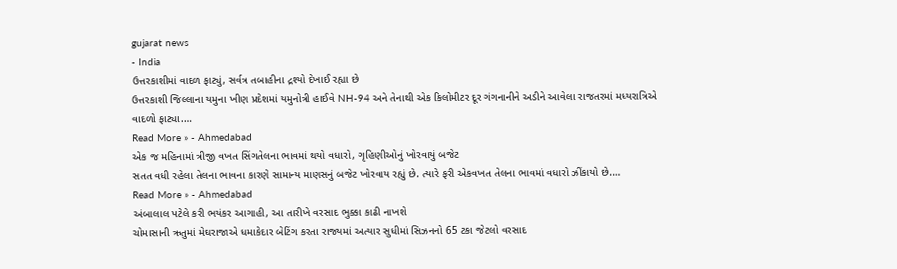gujarat news
- India
ઉત્તરકાશીમાં વાદળ ફાટ્યું, સર્વત્ર તબાહીના દ્રશ્યો દેખાઈ રહ્યા છે
ઉત્તરકાશી જિલ્લાના યમુના ખીણ પ્રદેશમાં યમુનોત્રી હાઈવે NH-94 અને તેનાથી એક કિલોમીટર દૂર ગંગનાનીને અડીને આવેલા રાજતરમાં મધ્યરાત્રિએ વાદળો ફાટ્યા.…
Read More » - Ahmedabad
એક જ મહિનામાં ત્રીજી વખત સિંગતેલના ભાવમાં થયો વધારો, ગૃહિણીઓનું ખોરવાયું બજેટ
સતત વધી રહેલા તેલના ભાવના કારણે સામાન્ય માણસનું બજેટ ખોરવાય રહ્યું છે. ત્યારે ફરી એકવખત તેલના ભાવમાં વધારો ઝીંકાયો છે.…
Read More » - Ahmedabad
અંબાલાલ પટેલે કરી ભયંકર આગાહી, આ તારીખે વરસાદ ભુક્કા કાઢી નાખશે
ચોમાસાની ઋતુમાં મેઘરાજાએ ધમાકેદાર બેટિંગ કરતા રાજ્યમાં અત્યાર સુધીમાં સિઝનનો 65 ટકા જેટલો વરસાદ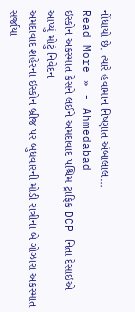નોંધાયો છે. ત્યારે હવામાન નિષ્ણાત અંબાલાલ…
Read More » - Ahmedabad
ઇસ્કોન અકસ્માત કેસને લઈને અમદાવાદ પશ્ચિમ ટ્રાફિક DCP નિતા દેસાઇએ આપ્યું મોટું નિવેદન
અમદાવાદ શહેરના ઇસ્કોન બ્રીજ પર બુધવારની મોડી રાત્રીના બે ગોઝારા અકસ્માત સર્જાયા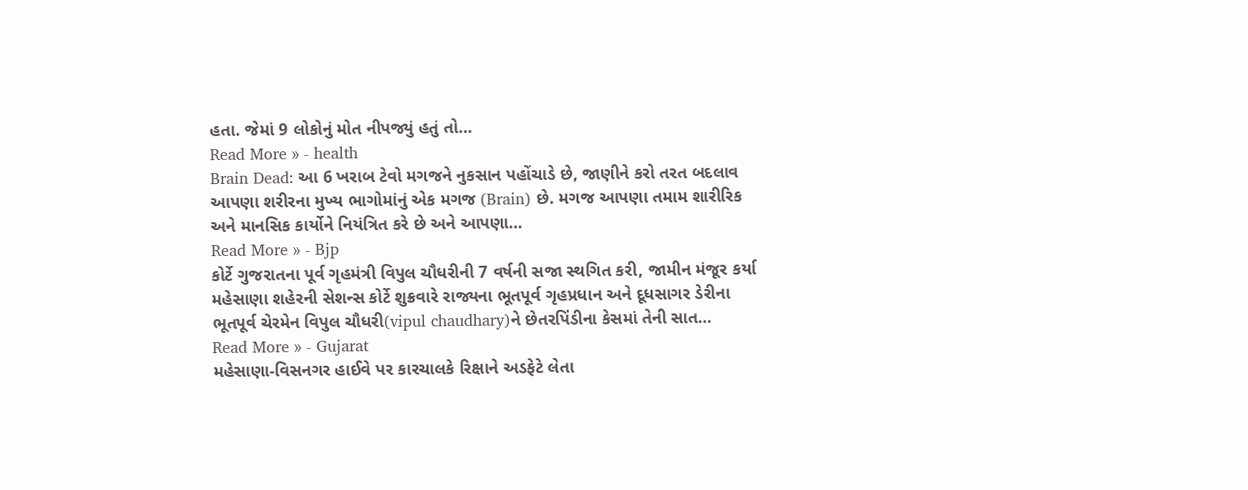હતા. જેમાં 9 લોકોનું મોત નીપજ્યું હતું તો…
Read More » - health
Brain Dead: આ 6 ખરાબ ટેવો મગજને નુકસાન પહોંચાડે છે, જાણીને કરો તરત બદલાવ
આપણા શરીરના મુખ્ય ભાગોમાંનું એક મગજ (Brain) છે. મગજ આપણા તમામ શારીરિક અને માનસિક કાર્યોને નિયંત્રિત કરે છે અને આપણા…
Read More » - Bjp
કોર્ટે ગુજરાતના પૂર્વ ગૃહમંત્રી વિપુલ ચૌધરીની 7 વર્ષની સજા સ્થગિત કરી, જામીન મંજૂર કર્યા
મહેસાણા શહેરની સેશન્સ કોર્ટે શુક્રવારે રાજ્યના ભૂતપૂર્વ ગૃહપ્રધાન અને દૂધસાગર ડેરીના ભૂતપૂર્વ ચેરમેન વિપુલ ચૌધરી(vipul chaudhary)ને છેતરપિંડીના કેસમાં તેની સાત…
Read More » - Gujarat
મહેસાણા-વિસનગર હાઈવે પર કારચાલકે રિક્ષાને અડફેટે લેતા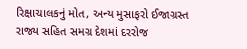રિક્ષાચાલકનું મોત, અન્ય મુસાફરો ઈજાગ્રસ્ત
રાજ્ય સહિત સમગ્ર દેશમાં દરરોજ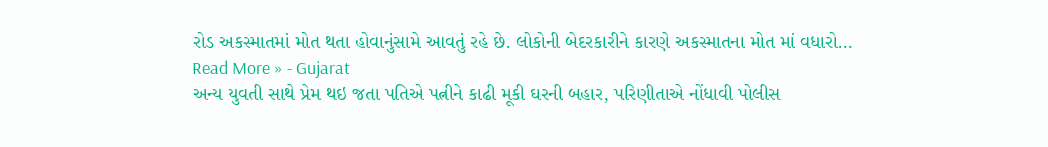રોડ અકસ્માતમાં મોત થતા હોવાનુંસામે આવતું રહે છે. લોકોની બેદરકારીને કારણે અકસ્માતના મોત માં વધારો…
Read More » - Gujarat
અન્ય યુવતી સાથે પ્રેમ થઇ જતા પતિએ પત્નીને કાઢી મૂકી ઘરની બહાર, પરિણીતાએ નોંધાવી પોલીસ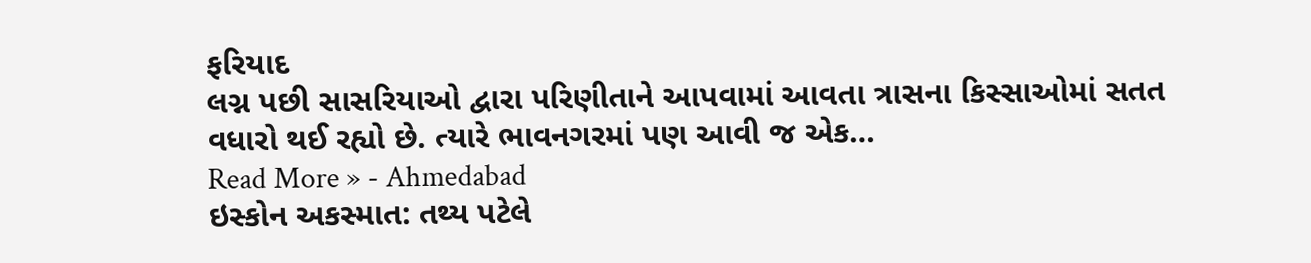ફરિયાદ
લગ્ન પછી સાસરિયાઓ દ્વારા પરિણીતાને આપવામાં આવતા ત્રાસના કિસ્સાઓમાં સતત વધારો થઈ રહ્યો છે. ત્યારે ભાવનગરમાં પણ આવી જ એક…
Read More » - Ahmedabad
ઇસ્કોન અકસ્માત: તથ્ય પટેલે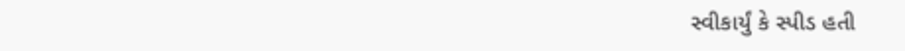સ્વીકાર્યું કે સ્પીડ હતી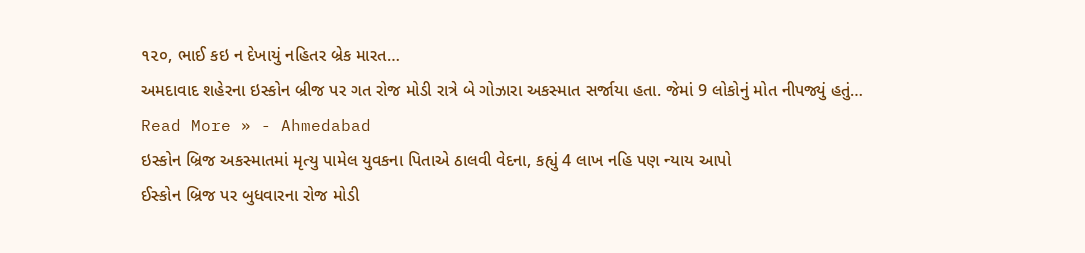૧૨૦, ભાઈ કઇ ન દેખાયું નહિતર બ્રેક મારત…
અમદાવાદ શહેરના ઇસ્કોન બ્રીજ પર ગત રોજ મોડી રાત્રે બે ગોઝારા અકસ્માત સર્જાયા હતા. જેમાં 9 લોકોનું મોત નીપજ્યું હતું…
Read More » - Ahmedabad
ઇસ્કોન બ્રિજ અકસ્માતમાં મૃત્યુ પામેલ યુવકના પિતાએ ઠાલવી વેદના, કહ્યું 4 લાખ નહિ પણ ન્યાય આપો
ઈસ્કોન બ્રિજ પર બુધવારના રોજ મોડી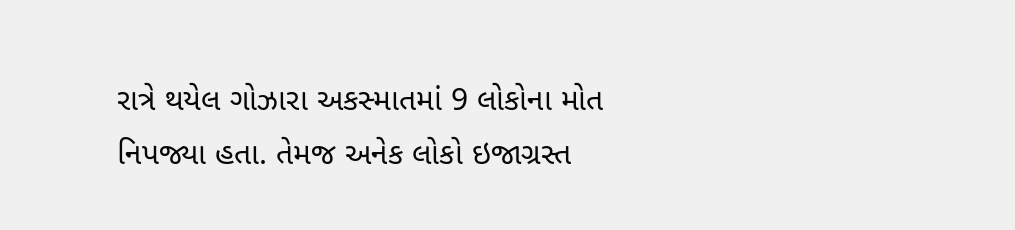રાત્રે થયેલ ગોઝારા અકસ્માતમાં 9 લોકોના મોત નિપજ્યા હતા. તેમજ અનેક લોકો ઇજાગ્રસ્ત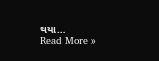થયા…
Read More »